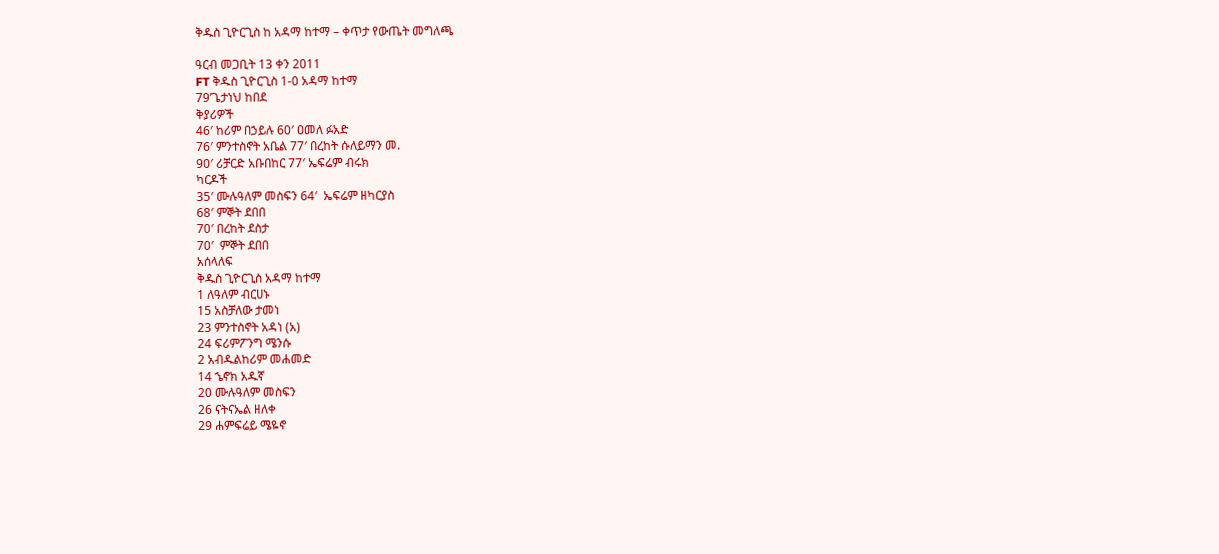ቅዱስ ጊዮርጊስ ከ አዳማ ከተማ – ቀጥታ የውጤት መግለጫ

ዓርብ መጋቢት 13 ቀን 2011
FT ቅዱስ ጊዮርጊስ 1-0 አዳማ ከተማ
79’ጌታነህ ከበደ
ቅያሪዎች
46′ ከሪም በኃይሉ 60′ ዐመለ ፉአድ
76′ ምንተስኖት አቤል 77′ በረከት ሱለይማን መ.
90′ ሪቻርድ አቡበከር 77′ ኤፍሬም ብሩክ
ካርዶች
35′ ሙሉዓለም መስፍን 64′  ኤፍሬም ዘካርያስ
68′ ምኞት ደበበ
70′ በረከት ደስታ
70′  ምኞት ደበበ
አሰላለፍ
ቅዱስ ጊዮርጊስ አዳማ ከተማ
1 ለዓለም ብርሀኑ
15 አስቻለው ታመነ
23 ምንተስኖት አዳነ (አ)
24 ፍሪምፖንግ ሜንሱ
2 አብዱልከሪም መሐመድ
14 ኄኖክ አዱኛ
20 ሙሉዓለም መስፍን
26 ናትናኤል ዘለቀ
29 ሐምፍሬይ ሜዬኖ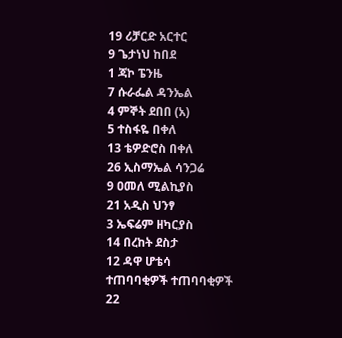19 ሪቻርድ አርተር
9 ጌታነህ ከበደ
1 ጃኮ ፔንዜ
7 ሱራፌል ዳንኤል
4 ምኞት ደበበ (አ)
5 ተስፋዬ በቀለ
13 ቴዎድሮስ በቀለ
26 ኢስማኤል ሳንጋሬ
9 ዐመለ ሚልኪያስ
21 አዲስ ህንፃ
3 ኤፍሬም ዘካርያስ
14 በረከት ደስታ
12 ዳዋ ሆቴሳ
ተጠባባቂዎች ተጠባባቂዎች
22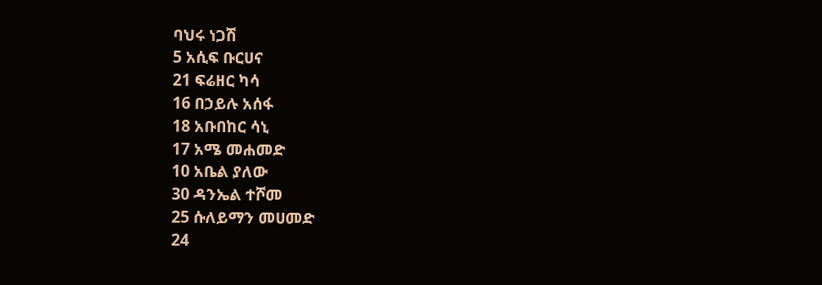ባህሩ ነጋሽ
5 አሲፍ ቡርሀና
21 ፍሬዘር ካሳ
16 በኃይሉ አሰፋ
18 አቡበከር ሳኒ
17 አሜ መሐመድ
10 አቤል ያለው
30 ዳንኤል ተሾመ
25 ሱለይማን መሀመድ
24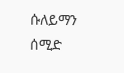ሱለይማን ሰሚድ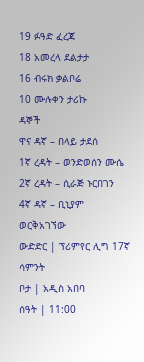19 ፉዓድ ፈረጃ
18 አመረላ ደልታታ
16 ብሩክ ቃልቦሬ
10 ሙሉቀን ታሪኩ
ዳኞች
ዋና ዳኛ – በላይ ታደሰ
1ኛ ረዳት – ወንድወሰን ሙሴ
2ኛ ረዳት – ሲራጅ ኑርበገን
4ኛ ዳኛ – ቢኒያም ወርቅአገኘው
ውድድር | ፕሪምየር ሊግ 17ኛ ሳምንት
ቦታ | አዲስ አበባ
ሰዓት | 11:00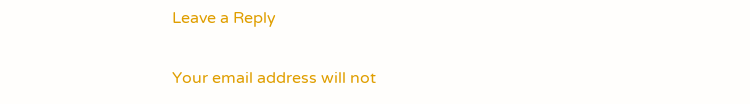Leave a Reply

Your email address will not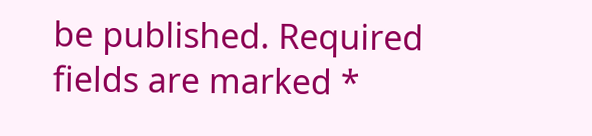be published. Required fields are marked *